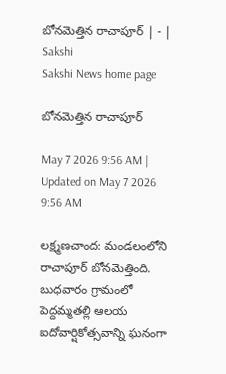బోనమెత్తిన రాచాపూర్‌ | - | Sakshi
Sakshi News home page

బోనమెత్తిన రాచాపూర్‌

May 7 2026 9:56 AM | Updated on May 7 2026 9:56 AM

లక్ష్మణచాంద: మండలంలోని రాచాపూర్‌ బోనమెత్తింది. బుధవారం గ్రామంలో పెద్దమ్మతల్లి ఆలయ ఐదోవార్షికోత్సవాన్ని ఘనంగా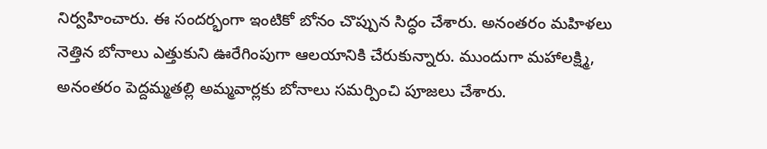నిర్వహించారు. ఈ సందర్భంగా ఇంటికో బోనం చొప్పున సిద్ధం చేశారు. అనంతరం మహిళలు నెత్తిన బోనాలు ఎత్తుకుని ఊరేగింపుగా ఆలయానికి చేరుకున్నారు. ముందుగా మహాలక్ష్మి, అనంతరం పెద్దమ్మతల్లి అమ్మవార్లకు బోనాలు సమర్పించి పూజలు చేశారు.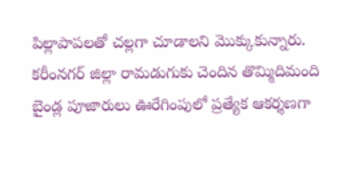పిల్లాపాపలతో చల్లగా చూడాలని మొక్కుకున్నారు. కరీంనగర్‌ జిల్లా రామడుగుకు చెందిన తొమ్మిదిమంది బైండ్ల పూజారులు ఊరేగింపులో ప్రత్యేక ఆకర్శణగా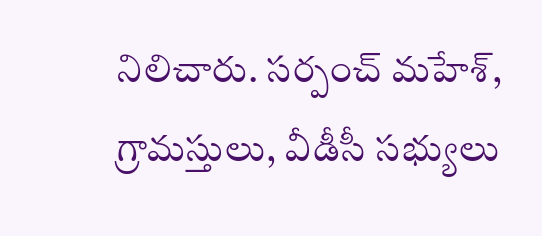నిలిచారు. సర్పంచ్‌ మహేశ్‌, గ్రామస్తులు, వీడీసీ సభ్యులు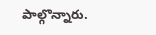పాల్గొన్నారు.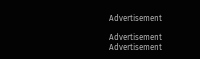Advertisement

Advertisement
Advertisement